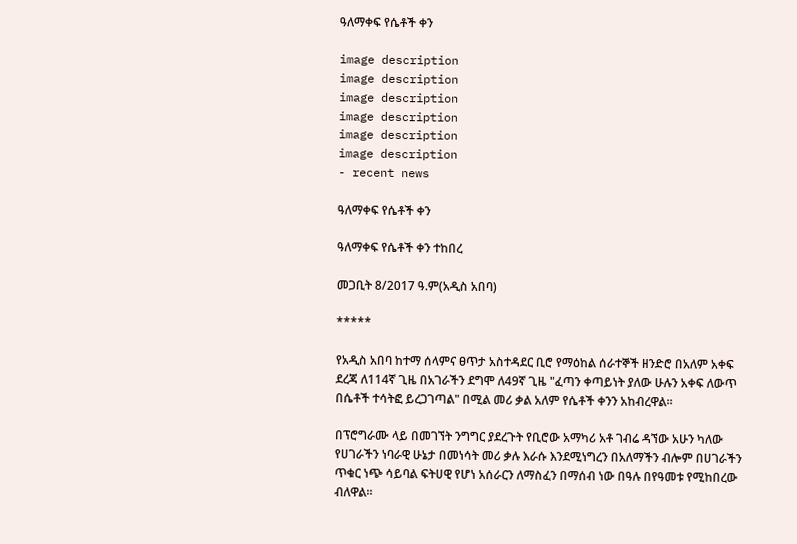ዓለማቀፍ የሴቶች ቀን

image description
image description
image description
image description
image description
image description
- recent news

ዓለማቀፍ የሴቶች ቀን

ዓለማቀፍ የሴቶች ቀን ተከበረ

መጋቢት 8/2017 ዓ.ም(አዲስ አበባ)

*****

የአዲስ አበባ ከተማ ሰላምና ፀጥታ አስተዳደር ቢሮ የማዕከል ሰራተኞች ዘንድሮ በአለም አቀፍ ደረጃ ለ114ኛ ጊዜ በአገራችን ደግሞ ለ49ኛ ጊዜ "ፈጣን ቀጣይነት ያለው ሁሉን አቀፍ ለውጥ በሴቶች ተሳትፎ ይረጋገጣል" በሚል መሪ ቃል አለም የሴቶች ቀንን አከብረዋል።

በፕሮግራሙ ላይ በመገኘት ንግግር ያደረጉት የቢሮው አማካሪ አቶ ገብሬ ዳኘው አሁን ካለው የሀገራችን ነባራዊ ሁኔታ በመነሳት መሪ ቃሉ እራሱ እንደሚነግረን በአለማችን ብሎም በሀገራችን ጥቁር ነጭ ሳይባል ፍትሀዊ የሆነ አሰራርን ለማስፈን በማሰብ ነው በዓሉ በየዓመቱ የሚከበረው ብለዋል፡፡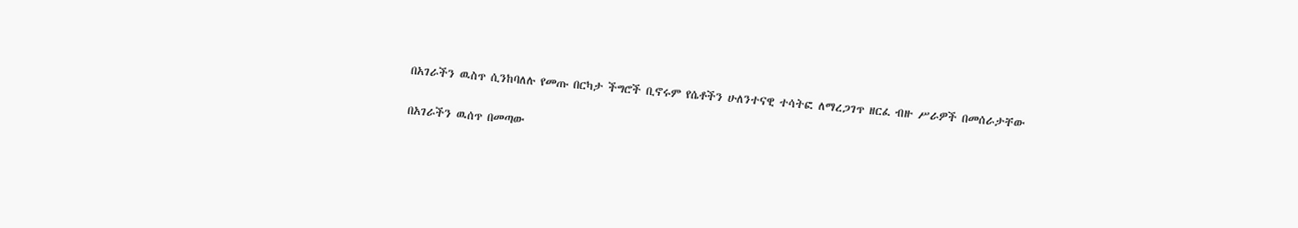በአገራችን ዉስጥ ሲንከባለሉ የመጡ በርካታ ችግሮች ቢኖሩም የሴቶችን ሁለንተናዊ ተሳትፎ ለማረጋገጥ ዘርፈ ብዙ ሥራዎች በመሰራታቸው

በአገራችን ዉሰጥ በመጣው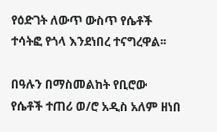የዕድገት ለውጥ ውስጥ የሴቶች ተሳትፎ የጎላ እንደነበረ ተናግረዋል፡፡

በዓሉን በማስመልከት የቢሮው የሴቶች ተጠሪ ወ/ሮ አዲስ አለም ዘነበ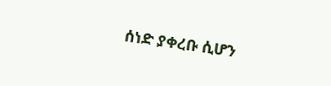ሰነድ ያቀረቡ ሲሆን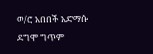ወ/ሮ አበበች አድማሱ ደግሞ ግጥም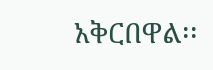አቅርበዋል፡፡